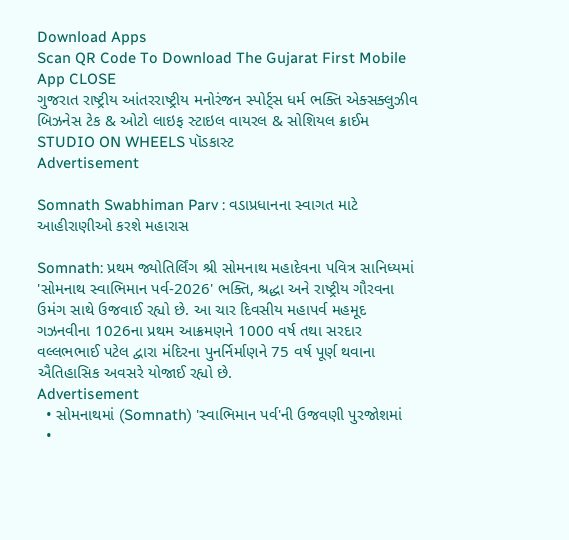Download Apps
Scan QR Code To Download The Gujarat First Mobile App CLOSE
ગુજરાત રાષ્ટ્રીય આંતરરાષ્ટ્રીય મનોરંજન સ્પોર્ટ્સ ધર્મ ભક્તિ એક્સક્લુઝીવ બિઝનેસ ટેક & ઓટો લાઇફ સ્ટાઇલ વાયરલ & સોશિયલ ક્રાઈમ STUDIO ON WHEELS પૉડકાસ્ટ
Advertisement

Somnath Swabhiman Parv : વડાપ્રધાનના સ્વાગત માટે આહીરાણીઓ કરશે મહારાસ

Somnath: પ્રથમ જ્યોતિર્લિંગ શ્રી સોમનાથ મહાદેવના પવિત્ર સાનિધ્યમાં 'સોમનાથ સ્વાભિમાન પર્વ-2026' ભક્તિ, શ્રદ્ધા અને રાષ્ટ્રીય ગૌરવના ઉમંગ સાથે ઉજવાઈ રહ્યો છે. આ ચાર દિવસીય મહાપર્વ મહમૂદ ગઝનવીના 1026ના પ્રથમ આક્રમણને 1000 વર્ષ તથા સરદાર વલ્લભભાઈ પટેલ દ્વારા મંદિરના પુનર્નિર્માણને 75 વર્ષ પૂર્ણ થવાના ઐતિહાસિક અવસરે યોજાઈ રહ્યો છે.
Advertisement
  • સોમનાથમાં (Somnath) 'સ્વાભિમાન પર્વ'ની ઉજવણી પુરજોશમાં
  •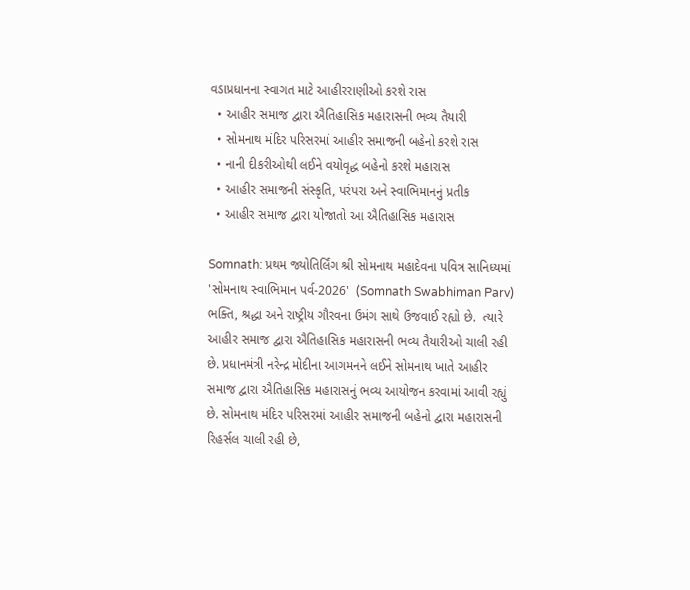વડાપ્રધાનના સ્વાગત માટે આહીરરાણીઓ કરશે રાસ
  • આહીર સમાજ દ્વારા ઐતિહાસિક મહારાસની ભવ્ય તૈયારી
  • સોમનાથ મંદિર પરિસરમાં આહીર સમાજની બહેનો કરશે રાસ
  • નાની દીકરીઓથી લઈને વયોવૃદ્ધ બહેનો કરશે મહારાસ
  • આહીર સમાજની સંસ્કૃતિ, પરંપરા અને સ્વાભિમાનનું પ્રતીક
  • આહીર સમાજ દ્વારા યોજાતો આ ઐતિહાસિક મહારાસ

Somnath: પ્રથમ જ્યોતિર્લિંગ શ્રી સોમનાથ મહાદેવના પવિત્ર સાનિધ્યમાં 'સોમનાથ સ્વાભિમાન પર્વ-2026'  (Somnath Swabhiman Parv) ભક્તિ, શ્રદ્ધા અને રાષ્ટ્રીય ગૌરવના ઉમંગ સાથે ઉજવાઈ રહ્યો છે.  ત્યારે આહીર સમાજ દ્વારા ઐતિહાસિક મહારાસની ભવ્ય તૈયારીઓ ચાલી રહી છે. પ્રધાનમંત્રી નરેન્દ્ર મોદીના આગમનને લઈને સોમનાથ ખાતે આહીર સમાજ દ્વારા ઐતિહાસિક મહારાસનું ભવ્ય આયોજન કરવામાં આવી રહ્યું છે. સોમનાથ મંદિર પરિસરમાં આહીર સમાજની બહેનો દ્વારા મહારાસની રિહર્સલ ચાલી રહી છે,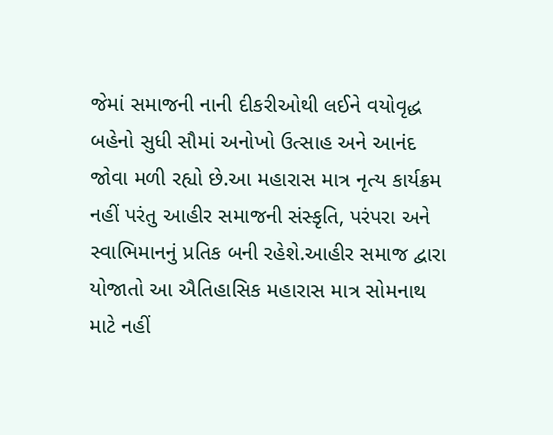જેમાં સમાજની નાની દીકરીઓથી લઈને વયોવૃદ્ધ બહેનો સુધી સૌમાં અનોખો ઉત્સાહ અને આનંદ જોવા મળી રહ્યો છે.આ મહારાસ માત્ર નૃત્ય કાર્યક્રમ નહીં પરંતુ આહીર સમાજની સંસ્કૃતિ, પરંપરા અને સ્વાભિમાનનું પ્રતિક બની રહેશે.આહીર સમાજ દ્વારા યોજાતો આ ઐતિહાસિક મહારાસ માત્ર સોમનાથ માટે નહીં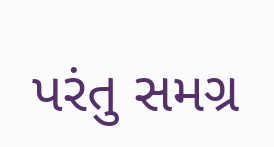પરંતુ સમગ્ર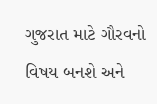ગુજરાત માટે ગૌરવનો વિષય બનશે અને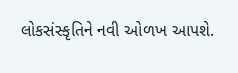લોકસંસ્કૃતિને નવી ઓળખ આપશે.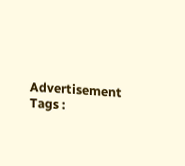Advertisement
Tags :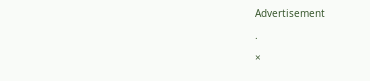Advertisement

.

×